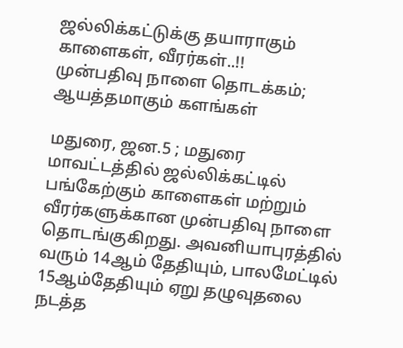ஜல்லிக்கட்டுக்கு தயாராகும் காளைகள், வீரர்கள்..!!
முன்பதிவு நாளை தொடக்கம்; ஆயத்தமாகும் களங்கள்

மதுரை, ஜன.5 ; மதுரை மாவட்டத்தில் ஜல்லிக்கட்டில் பங்கேற்கும் காளைகள் மற்றும் வீரர்களுக்கான முன்பதிவு நாளை தொடங்குகிறது. அவனியாபுரத்தில் வரும் 14ஆம் தேதியும், பாலமேட்டில் 15ஆம்தேதியும் ஏறு தழுவுதலை நடத்த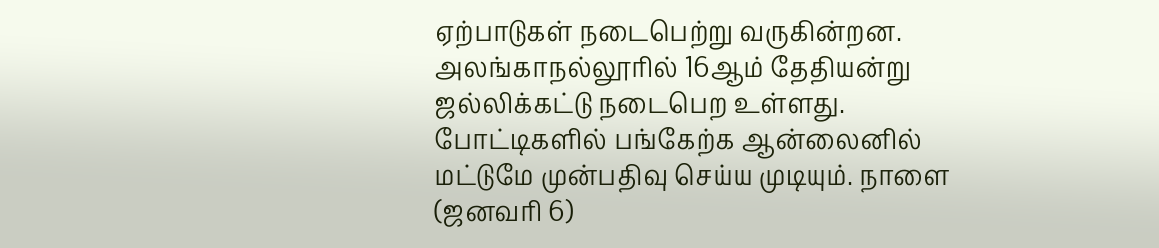ஏற்பாடுகள் நடைபெற்று வருகின்றன. அலங்காநல்லூரில் 16ஆம் தேதியன்று ஜல்லிக்கட்டு நடைபெற உள்ளது. போட்டிகளில் பங்கேற்க ஆன்லைனில் மட்டுமே முன்பதிவு செய்ய முடியும். நாளை (ஜனவரி 6)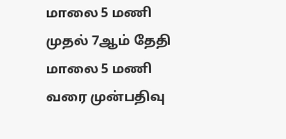மாலை 5 மணி முதல் 7ஆம் தேதி மாலை 5 மணி வரை முன்பதிவு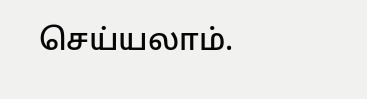செய்யலாம்.